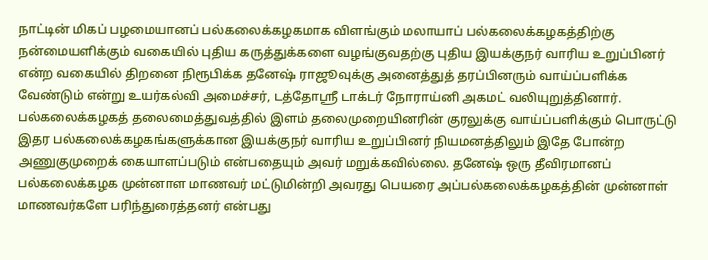நாட்டின் மிகப் பழமையானப் பல்கலைக்கழகமாக விளங்கும் மலாயாப் பல்கலைக்கழகத்திற்கு நன்மையளிக்கும் வகையில் புதிய கருத்துக்களை வழங்குவதற்கு புதிய இயக்குநர் வாரிய உறுப்பினர் என்ற வகையில் திறனை நிரூபிக்க தனேஷ் ராஜூவுக்கு அனைத்துத் தரப்பினரும் வாய்ப்பளிக்க வேண்டும் என்று உயர்கல்வி அமைச்சர், டத்தோஸ்ரீ டாக்டர் நோராய்னி அகமட் வலியுறுத்தினார். பல்கலைக்கழகத் தலைமைத்துவத்தில் இளம் தலைமுறையினரின் குரலுக்கு வாய்ப்பளிக்கும் பொருட்டு இதர பல்கலைக்கழகங்களுக்கான இயக்குநர் வாரிய உறுப்பினர் நியமனத்திலும் இதே போன்ற அணுகுமுறைக் கையாளப்படும் என்பதையும் அவர் மறுக்கவில்லை. தனேஷ் ஒரு தீவிரமானப் பல்கலைக்கழக முன்னாள மாணவர் மட்டுமின்றி அவரது பெயரை அப்பல்கலைக்கழகத்தின் முன்னாள் மாணவர்களே பரிந்துரைத்தனர் என்பது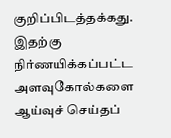குறிப்பிடத்தக்கது. இதற்கு நிர்ணயிக்கப்பட்ட அளவுகோல்களை ஆய்வுச் செய்தப்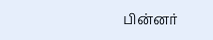பின்னர்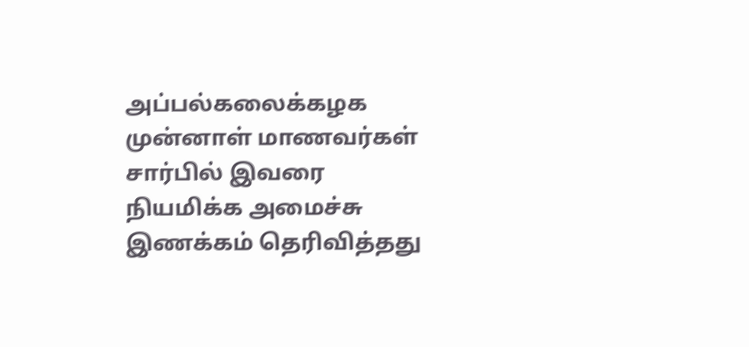அப்பல்கலைக்கழக முன்னாள் மாணவர்கள் சார்பில் இவரை நியமிக்க அமைச்சு இணக்கம் தெரிவித்தது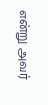என்று அவர்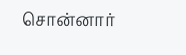சொன்னார்